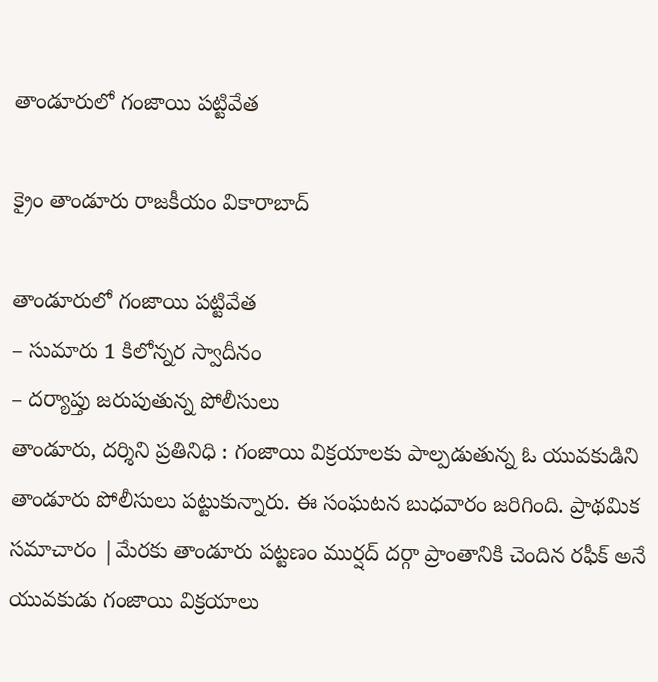తాండూరులో గంజాయి పట్టివేత

క్రైం తాండూరు రాజకీయం వికారాబాద్

తాండూరులో గంజాయి పట్టివేత
– సుమారు 1 కిలోన్నర స్వాదీనం
– దర్యాప్తు జరుపుతున్న పోలీసులు
తాండూరు, దర్శిని ప్రతినిధి : గంజాయి విక్రయాలకు పాల్పడుతున్న ఓ యువకుడిని తాండూరు పోలీసులు పట్టుకున్నారు. ఈ సంఘటన బుధవారం జరిగింది. ప్రాథమిక సమాచారం |మేరకు తాండూరు పట్టణం ముర్షద్ దర్గా ప్రాంతానికి చెందిన రఫీక్ అనే యువకుడు గంజాయి విక్రయాలు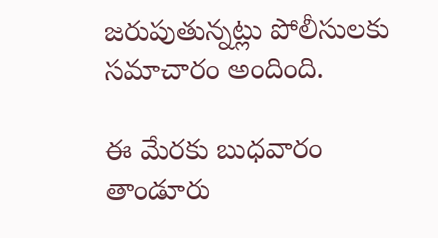జరుపుతున్నట్లు పోలీసులకు సమాచారం అందింది.

ఈ మేరకు బుధవారం తాండూరు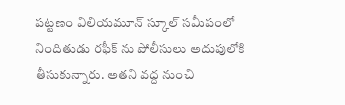పట్టణం విలియమూన్ స్కూల్ సమీపంలో నిందితుడు రఫీక్ ను పోలీసులు అదుపులోకి తీసుకున్నారు. అతని వద్ద నుంచి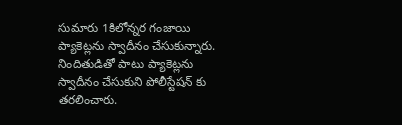సుమారు 1కిలోన్నర గంజాయి ప్యాకెట్లను స్వాదీనం చేసుకున్నారు. నిందితుడితో పాటు ప్యాకెట్లను స్వాదీనం చేసుకుని పోలీస్టేషన్ కు తరలించారు.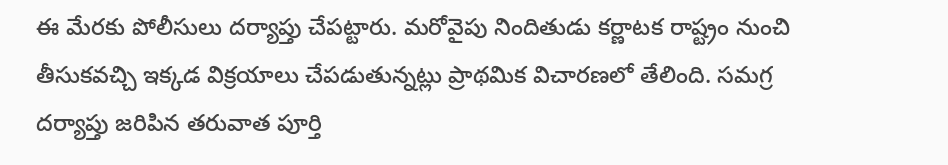ఈ మేరకు పోలీసులు దర్యాప్తు చేపట్టారు. మరోవైపు నిందితుడు కర్ణాటక రాష్ట్రం నుంచి తీసుకవచ్చి ఇక్కడ విక్రయాలు చేపడుతున్నట్లు ప్రాథమిక విచారణలో తేలింది. సమగ్ర దర్యాప్తు జరిపిన తరువాత పూర్తి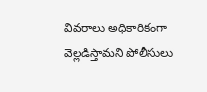వివరాలు అధికారికంగా వెల్లడిస్తామని పోలీసులు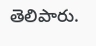తెలిపారు.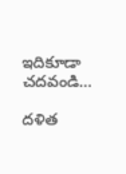ఇదికూడా చదవండి…

దళిత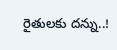రైతులకు దన్ను..!